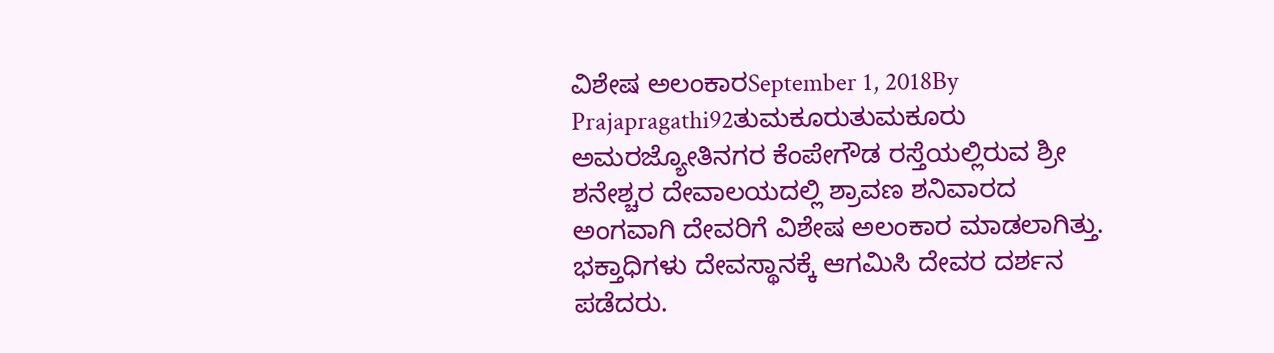ವಿಶೇಷ ಅಲಂಕಾರSeptember 1, 2018By Prajapragathi92ತುಮಕೂರುತುಮಕೂರು ಅಮರಜ್ಯೋತಿನಗರ ಕೆಂಪೇಗೌಡ ರಸ್ತೆಯಲ್ಲಿರುವ ಶ್ರೀ ಶನೇಶ್ಚರ ದೇವಾಲಯದಲ್ಲಿ ಶ್ರಾವಣ ಶನಿವಾರದ ಅಂಗವಾಗಿ ದೇವರಿಗೆ ವಿಶೇಷ ಅಲಂಕಾರ ಮಾಡಲಾಗಿತ್ತು. ಭಕ್ತಾಧಿಗಳು ದೇವಸ್ಥಾನಕ್ಕೆ ಆಗಮಿಸಿ ದೇವರ ದರ್ಶನ ಪಡೆದರು.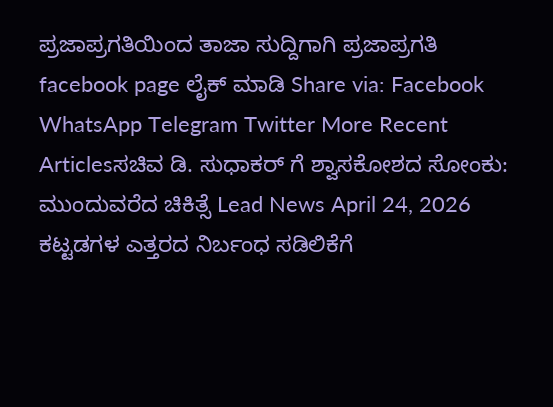ಪ್ರಜಾಪ್ರಗತಿಯಿಂದ ತಾಜಾ ಸುದ್ದಿಗಾಗಿ ಪ್ರಜಾಪ್ರಗತಿ facebook page ಲೈಕ್ ಮಾಡಿ Share via: Facebook WhatsApp Telegram Twitter More Recent Articlesಸಚಿವ ಡಿ. ಸುಧಾಕರ್ ಗೆ ಶ್ವಾಸಕೋಶದ ಸೋಂಕು: ಮುಂದುವರೆದ ಚಿಕಿತ್ಸೆ Lead News April 24, 2026 ಕಟ್ಟಡಗಳ ಎತ್ತರದ ನಿರ್ಬಂಧ ಸಡಿಲಿಕೆಗೆ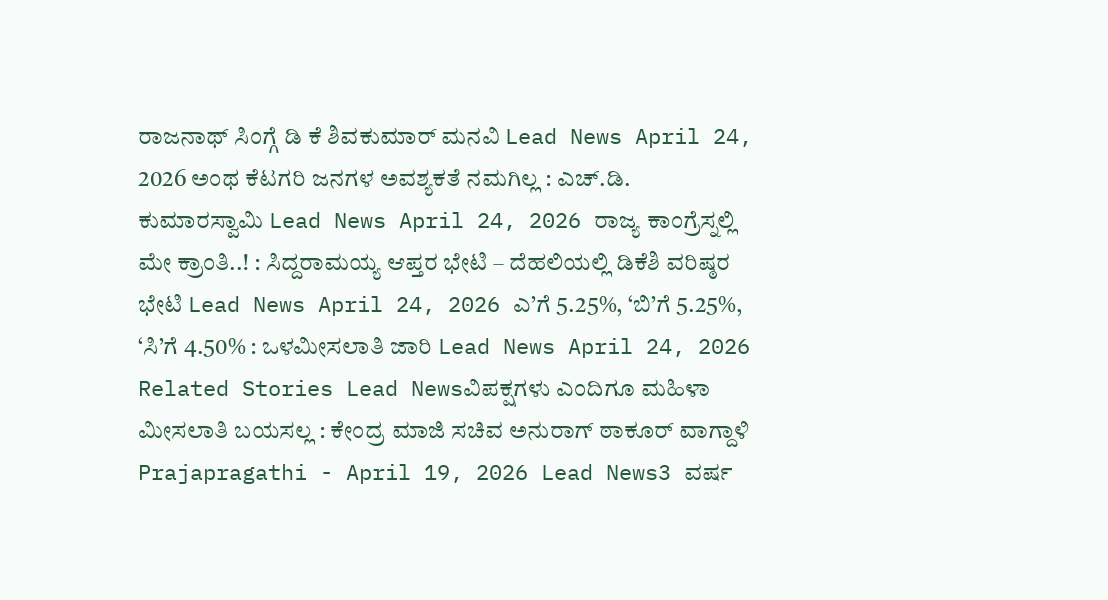ರಾಜನಾಥ್ ಸಿಂಗ್ಗೆ ಡಿ ಕೆ ಶಿವಕುಮಾರ್ ಮನವಿ Lead News April 24, 2026 ಅಂಥ ಕೆಟಗರಿ ಜನಗಳ ಅವಶ್ಯಕತೆ ನಮಗಿಲ್ಲ : ಎಚ್.ಡಿ. ಕುಮಾರಸ್ವಾಮಿ Lead News April 24, 2026 ರಾಜ್ಯ ಕಾಂಗ್ರೆಸ್ನಲ್ಲಿ ಮೇ ಕ್ರಾಂತಿ..! : ಸಿದ್ದರಾಮಯ್ಯ ಆಪ್ತರ ಭೇಟಿ – ದೆಹಲಿಯಲ್ಲಿ ಡಿಕೆಶಿ ವರಿಷ್ಠರ ಭೇಟಿ Lead News April 24, 2026 ಎ’ಗೆ 5.25%, ‘ಬಿ’ಗೆ 5.25%, ‘ಸಿ’ಗೆ 4.50% : ಒಳಮೀಸಲಾತಿ ಜಾರಿ Lead News April 24, 2026 Related Stories Lead Newsವಿಪಕ್ಷಗಳು ಎಂದಿಗೂ ಮಹಿಳಾ ಮೀಸಲಾತಿ ಬಯಸಲ್ಲ : ಕೇಂದ್ರ ಮಾಜಿ ಸಚಿವ ಅನುರಾಗ್ ಠಾಕೂರ್ ವಾಗ್ದಾಳಿ Prajapragathi - April 19, 2026 Lead News3 ವರ್ಷ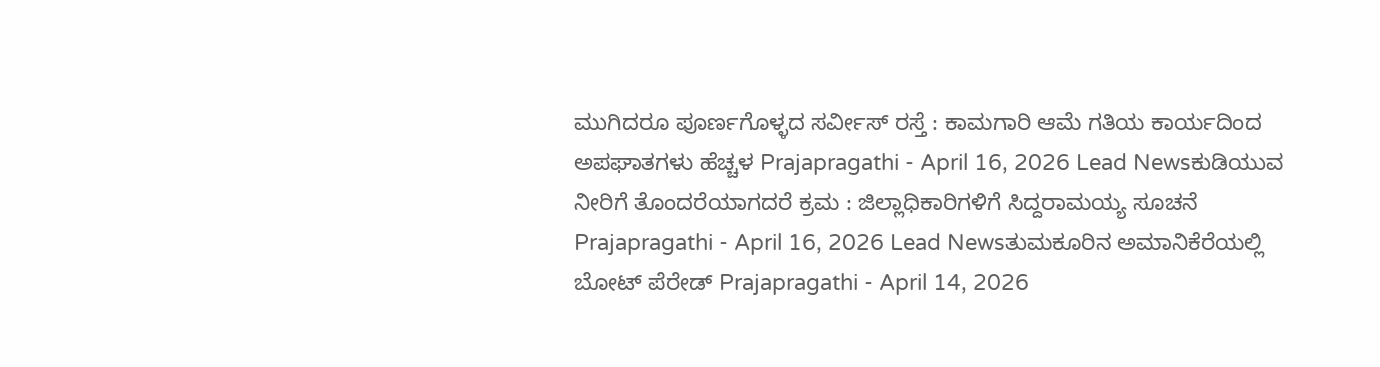ಮುಗಿದರೂ ಪೂರ್ಣಗೊಳ್ಳದ ಸರ್ವೀಸ್ ರಸ್ತೆ : ಕಾಮಗಾರಿ ಆಮೆ ಗತಿಯ ಕಾರ್ಯದಿಂದ ಅಪಘಾತಗಳು ಹೆಚ್ಚಳ Prajapragathi - April 16, 2026 Lead Newsಕುಡಿಯುವ ನೀರಿಗೆ ತೊಂದರೆಯಾಗದರೆ ಕ್ರಮ : ಜಿಲ್ಲಾಧಿಕಾರಿಗಳಿಗೆ ಸಿದ್ದರಾಮಯ್ಯ ಸೂಚನೆ Prajapragathi - April 16, 2026 Lead Newsತುಮಕೂರಿನ ಅಮಾನಿಕೆರೆಯಲ್ಲಿ ಬೋಟ್ ಪೆರೇಡ್ Prajapragathi - April 14, 2026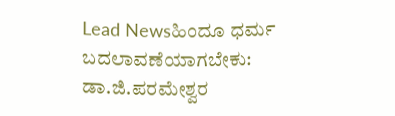Lead Newsಹಿಂದೂ ಧರ್ಮ ಬದಲಾವಣೆಯಾಗಬೇಕು: ಡಾ.ಜಿ.ಪರಮೇಶ್ವರ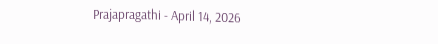Prajapragathi - April 14, 2026